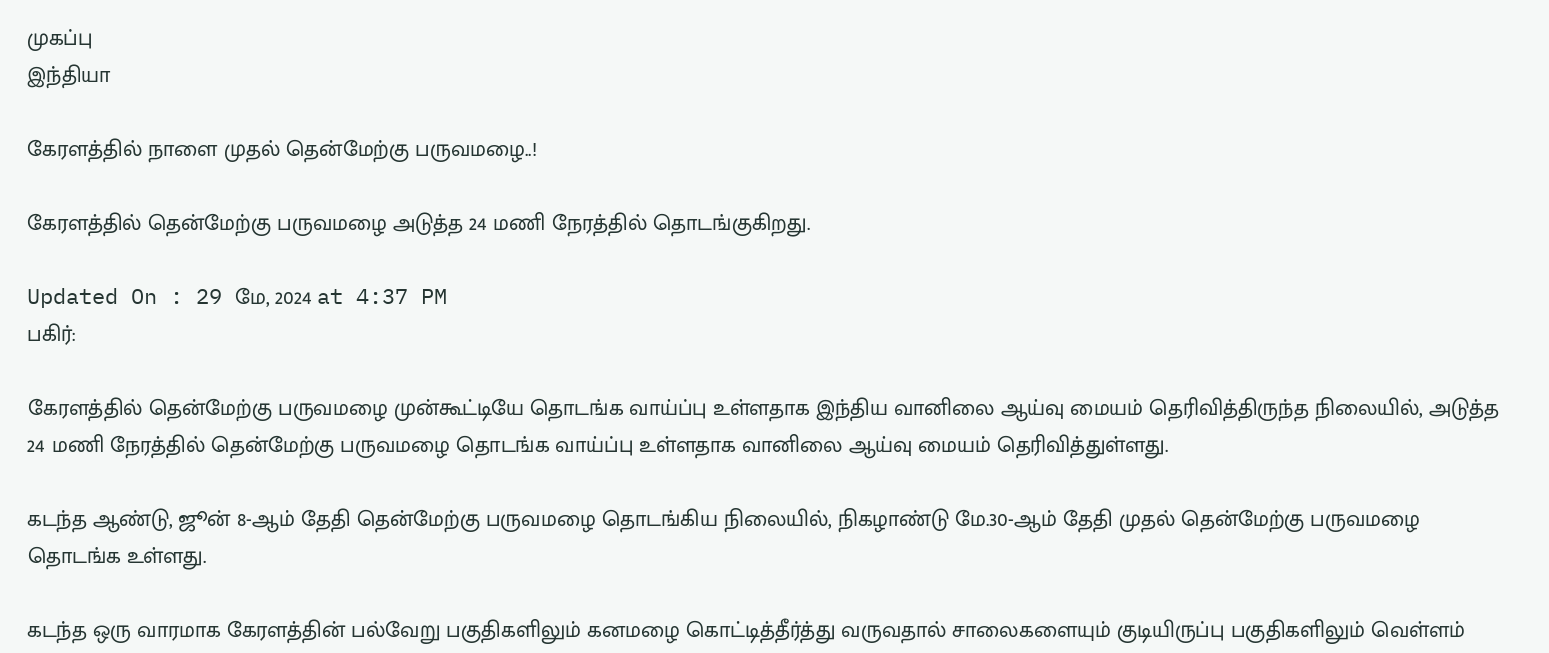முகப்பு
இந்தியா

கேரளத்தில் நாளை முதல் தென்மேற்கு பருவமழை..!

கேரளத்தில் தென்மேற்கு பருவமழை அடுத்த 24 மணி நேரத்தில் தொடங்குகிறது.

Updated On : 29 மே, 2024 at 4:37 PM
பகிர்:

கேரளத்தில் தென்மேற்கு பருவமழை முன்கூட்டியே தொடங்க வாய்ப்பு உள்ளதாக இந்திய வானிலை ஆய்வு மையம் தெரிவித்திருந்த நிலையில், அடுத்த 24 மணி நேரத்தில் தென்மேற்கு பருவமழை தொடங்க வாய்ப்பு உள்ளதாக வானிலை ஆய்வு மையம் தெரிவித்துள்ளது.

கடந்த ஆண்டு, ஜூன் 8-ஆம் தேதி தென்மேற்கு பருவமழை தொடங்கிய நிலையில், நிகழாண்டு மே.30-ஆம் தேதி முதல் தென்மேற்கு பருவமழை தொடங்க உள்ளது.

கடந்த ஒரு வாரமாக கேரளத்தின் பல்வேறு பகுதிகளிலும் கனமழை கொட்டித்தீர்த்து வருவதால் சாலைகளையும் குடியிருப்பு பகுதிகளிலும் வெள்ளம்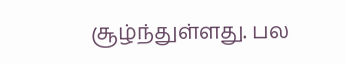சூழ்ந்துள்ளது. பல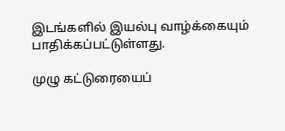இடங்களில் இயல்பு வாழ்க்கையும் பாதிக்கப்பட்டுள்ளது.

முழு கட்டுரையைப்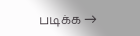படிக்க →